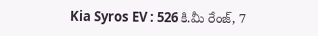Kia Syros EV : 526 కి.మీ రేంజ్, 7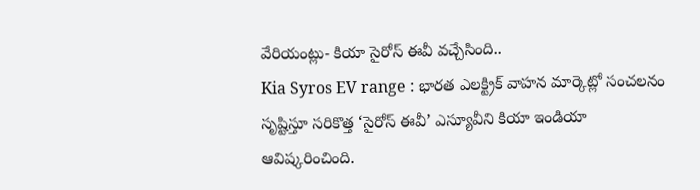వేరియంట్లు- కియా సైరోస్ ఈవీ వచ్చేసింది..
Kia Syros EV range : భారత ఎలక్ట్రిక్ వాహన మార్కెట్లో సంచలనం సృష్టిస్తూ సరికొత్త ‘సైరోస్ ఈవీ’ ఎస్యూవీని కియా ఇండియా ఆవిష్కరించింది.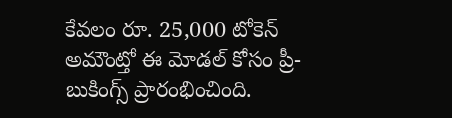కేవలం రూ. 25,000 టోకెన్ అమౌంట్తో ఈ మోడల్ కోసం ప్రీ-బుకింగ్స్ ప్రారంభించింది.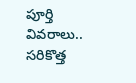పూర్తి వివరాలు..
సరికొత్త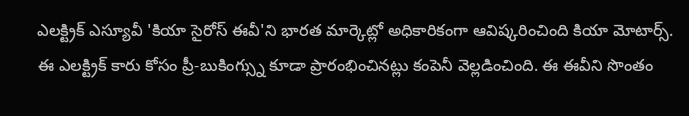ఎలక్ట్రిక్ ఎస్యూవీ 'కియా సైరోస్ ఈవీ'ని భారత మార్కెట్లో అధికారికంగా ఆవిష్కరించింది కియా మోటార్స్. ఈ ఎలక్ట్రిక్ కారు కోసం ప్రీ-బుకింగ్స్ను కూడా ప్రారంభించినట్లు కంపెనీ వెల్లడించింది. ఈ ఈవీని సొంతం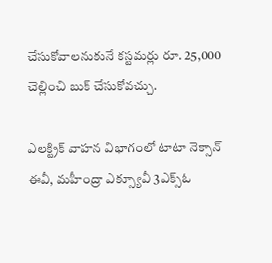చేసుకోవాలనుకునే కస్టమర్లు రూ. 25,000 చెల్లించి బుక్ చేసుకోవచ్చు.

ఎలక్ట్రిక్ వాహన విభాగంలో టాటా నెక్సాన్ ఈవీ, మహీంద్రా ఎక్స్యూవీ 3ఎక్స్ఓ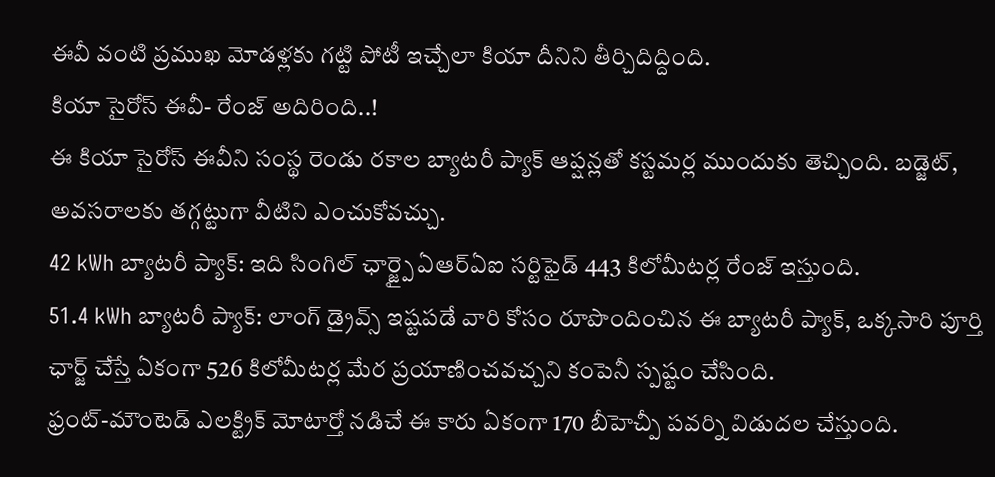ఈవీ వంటి ప్రముఖ మోడళ్లకు గట్టి పోటీ ఇచ్చేలా కియా దీనిని తీర్చిదిద్దింది.
కియా సైరోస్ ఈవీ- రేంజ్ అదిరింది..!
ఈ కియా సైరోస్ ఈవీని సంస్థ రెండు రకాల బ్యాటరీ ప్యాక్ ఆప్షన్లతో కస్టమర్ల ముందుకు తెచ్చింది. బడ్జెట్, అవసరాలకు తగ్గట్టుగా వీటిని ఎంచుకోవచ్చు.
42 kWh బ్యాటరీ ప్యాక్: ఇది సింగిల్ ఛార్జ్పై ఏఆర్ఏఐ సర్టిఫైడ్ 443 కిలోమీటర్ల రేంజ్ ఇస్తుంది.
51.4 kWh బ్యాటరీ ప్యాక్: లాంగ్ డ్రైవ్స్ ఇష్టపడే వారి కోసం రూపొందించిన ఈ బ్యాటరీ ప్యాక్, ఒక్కసారి పూర్తి ఛార్జ్ చేస్తే ఏకంగా 526 కిలోమీటర్ల మేర ప్రయాణించవచ్చని కంపెనీ స్పష్టం చేసింది.
ఫ్రంట్-మౌంటెడ్ ఎలక్ట్రిక్ మోటార్తో నడిచే ఈ కారు ఏకంగా 170 బీహెచ్పీ పవర్ని విడుదల చేస్తుంది.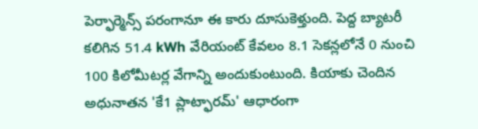పెర్ఫార్మెన్స్ పరంగానూ ఈ కారు దూసుకెళ్తుంది. పెద్ద బ్యాటరీ కలిగిన 51.4 kWh వేరియంట్ కేవలం 8.1 సెకన్లలోనే 0 నుంచి 100 కిలోమీటర్ల వేగాన్ని అందుకుంటుంది. కియాకు చెందిన అధునాతన 'కే1 ప్లాట్ఫారమ్' ఆధారంగా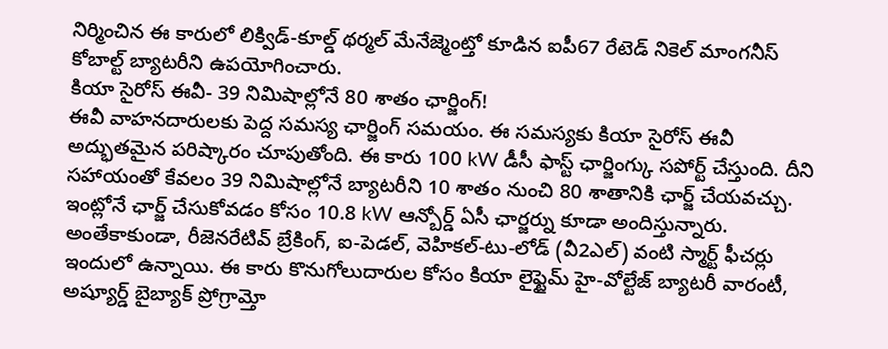నిర్మించిన ఈ కారులో లిక్విడ్-కూల్డ్ థర్మల్ మేనేజ్మెంట్తో కూడిన ఐపీ67 రేటెడ్ నికెల్ మాంగనీస్ కోబాల్ట్ బ్యాటరీని ఉపయోగించారు.
కియా సైరోస్ ఈవీ- 39 నిమిషాల్లోనే 80 శాతం ఛార్జింగ్!
ఈవీ వాహనదారులకు పెద్ద సమస్య ఛార్జింగ్ సమయం. ఈ సమస్యకు కియా సైరోస్ ఈవీ అద్భుతమైన పరిష్కారం చూపుతోంది. ఈ కారు 100 kW డీసీ ఫాస్ట్ ఛార్జింగ్కు సపోర్ట్ చేస్తుంది. దీని సహాయంతో కేవలం 39 నిమిషాల్లోనే బ్యాటరీని 10 శాతం నుంచి 80 శాతానికి ఛార్జ్ చేయవచ్చు. ఇంట్లోనే ఛార్జ్ చేసుకోవడం కోసం 10.8 kW ఆన్బోర్డ్ ఏసీ ఛార్జర్ను కూడా అందిస్తున్నారు. అంతేకాకుండా, రీజెనరేటివ్ బ్రేకింగ్, ఐ-పెడల్, వెహికల్-టు-లోడ్ (వీ2ఎల్) వంటి స్మార్ట్ ఫీచర్లు ఇందులో ఉన్నాయి. ఈ కారు కొనుగోలుదారుల కోసం కియా లైఫ్టైమ్ హై-వోల్టేజ్ బ్యాటరీ వారంటీ, అష్యూర్డ్ బైబ్యాక్ ప్రోగ్రామ్తో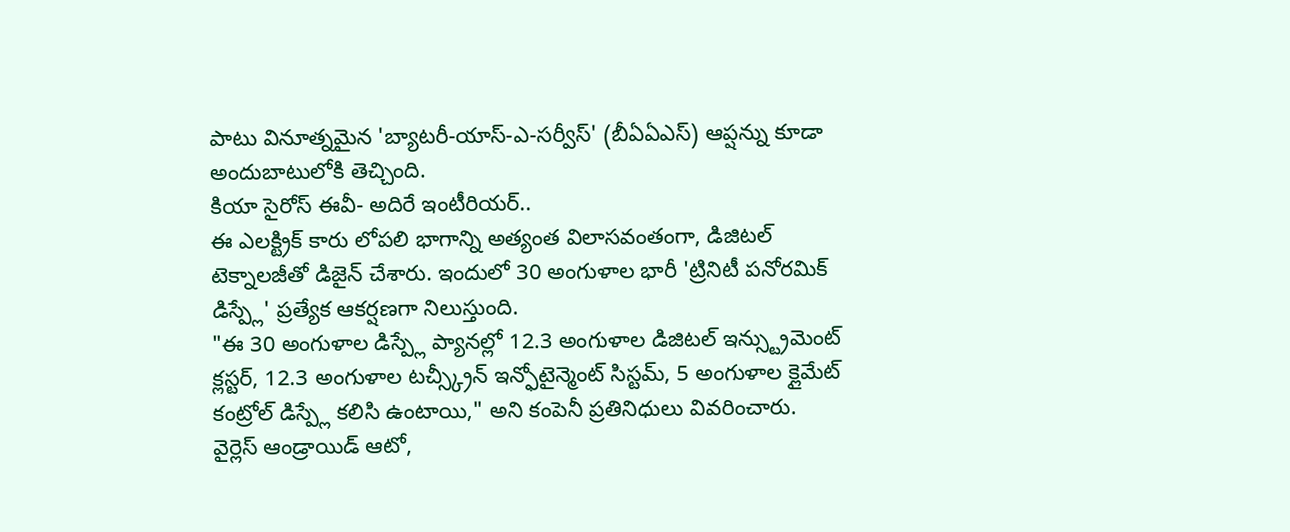పాటు వినూత్నమైన 'బ్యాటరీ-యాస్-ఎ-సర్వీస్' (బీఏఏఎస్) ఆప్షన్ను కూడా అందుబాటులోకి తెచ్చింది.
కియా సైరోస్ ఈవీ- అదిరే ఇంటీరియర్..
ఈ ఎలక్ట్రిక్ కారు లోపలి భాగాన్ని అత్యంత విలాసవంతంగా, డిజిటల్ టెక్నాలజీతో డిజైన్ చేశారు. ఇందులో 30 అంగుళాల భారీ 'ట్రినిటీ పనోరమిక్ డిస్ప్లే' ప్రత్యేక ఆకర్షణగా నిలుస్తుంది.
"ఈ 30 అంగుళాల డిస్ప్లే ప్యానల్లో 12.3 అంగుళాల డిజిటల్ ఇన్స్ట్రుమెంట్ క్లస్టర్, 12.3 అంగుళాల టచ్స్క్రీన్ ఇన్ఫోటైన్మెంట్ సిస్టమ్, 5 అంగుళాల క్లైమేట్ కంట్రోల్ డిస్ప్లే కలిసి ఉంటాయి," అని కంపెనీ ప్రతినిధులు వివరించారు.
వైర్లెస్ ఆండ్రాయిడ్ ఆటో,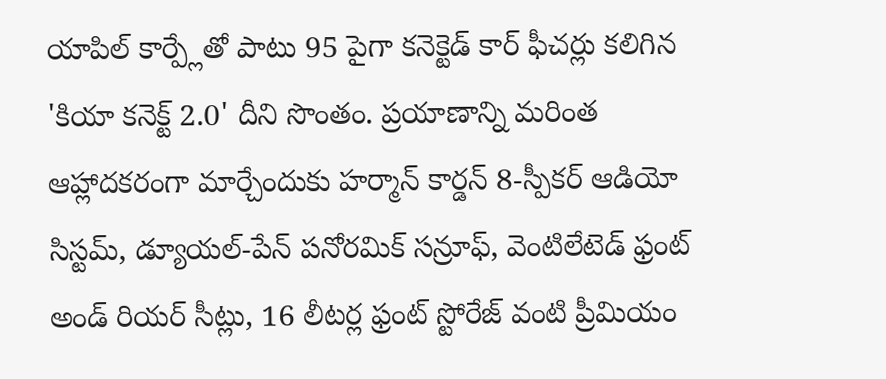యాపిల్ కార్ప్లేతో పాటు 95 పైగా కనెక్టెడ్ కార్ ఫీచర్లు కలిగిన 'కియా కనెక్ట్ 2.0' దీని సొంతం. ప్రయాణాన్ని మరింత ఆహ్లాదకరంగా మార్చేందుకు హర్మాన్ కార్డన్ 8-స్పీకర్ ఆడియో సిస్టమ్, డ్యూయల్-పేన్ పనోరమిక్ సన్రూఫ్, వెంటిలేటెడ్ ఫ్రంట్ అండ్ రియర్ సీట్లు, 16 లీటర్ల ఫ్రంట్ స్టోరేజ్ వంటి ప్రీమియం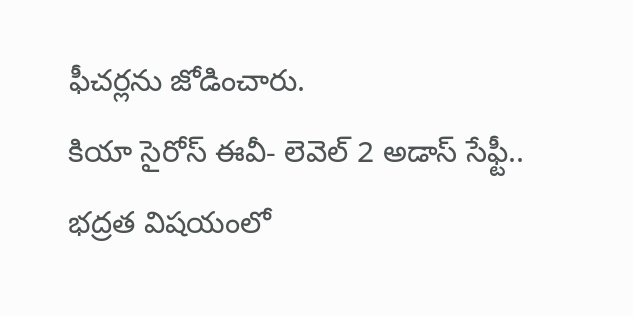ఫీచర్లను జోడించారు.
కియా సైరోస్ ఈవీ- లెవెల్ 2 అడాస్ సేఫ్టీ..
భద్రత విషయంలో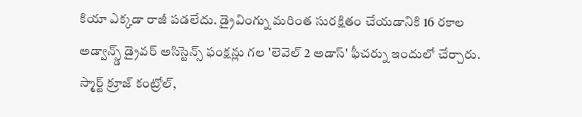కియా ఎక్కడా రాజీ పడలేదు. డ్రైవింగ్ను మరింత సురక్షితం చేయడానికి 16 రకాల అడ్వాన్స్డ్ డ్రైవర్ అసిస్టెన్స్ ఫంక్షన్లు గల 'లెవెల్ 2 అడాస్' ఫీచర్ను ఇందులో చేర్చారు. స్మార్ట్ క్రూజ్ కంట్రోల్,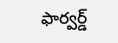ఫార్వర్డ్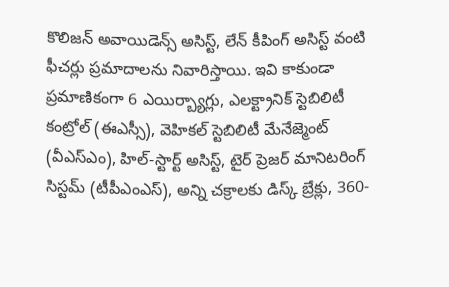కొలిజన్ అవాయిడెన్స్ అసిస్ట్, లేన్ కీపింగ్ అసిస్ట్ వంటి ఫీచర్లు ప్రమాదాలను నివారిస్తాయి. ఇవి కాకుండా ప్రమాణికంగా 6 ఎయిర్బ్యాగ్లు, ఎలక్ట్రానిక్ స్టెబిలిటీ కంట్రోల్ (ఈఎస్సీ), వెహికల్ స్టెబిలిటీ మేనేజ్మెంట్ (వీఎస్ఎం), హిల్-స్టార్ట్ అసిస్ట్, టైర్ ప్రెజర్ మానిటరింగ్ సిస్టమ్ (టీపీఎంఎస్), అన్ని చక్రాలకు డిస్క్ బ్రేక్లు, 360-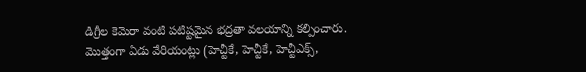డిగ్రీల కెమెరా వంటి పటిష్టమైన భద్రతా వలయాన్ని కల్పించారు.
మొత్తంగా ఏడు వేరియంట్లు (హెచ్టీకే, హెచ్టీకే, హెచ్టీఎక్స్,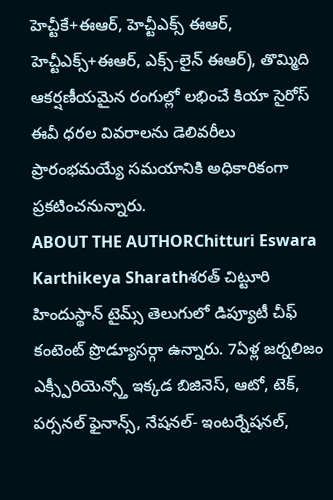హెచ్టీకే+ఈఆర్, హెచ్టీఎక్స్ ఈఆర్, హెచ్టీఎక్స్+ఈఆర్, ఎక్స్-లైన్ ఈఆర్), తొమ్మిది ఆకర్షణీయమైన రంగుల్లో లభించే కియా సైరోస్ ఈవీ ధరల వివరాలను డెలివరీలు ప్రారంభమయ్యే సమయానికి అధికారికంగా ప్రకటించనున్నారు.
ABOUT THE AUTHORChitturi Eswara Karthikeya Sharathశరత్ చిట్టూరి హిందుస్థాన్ టైమ్స్ తెలుగులో డిప్యూటీ చీఫ్ కంటెంట్ ప్రొడ్యూసర్గా ఉన్నారు. 7ఏళ్ల జర్నలిజం ఎక్స్పీరియెన్స్తో ఇక్కడ బిజినెస్, ఆటో, టెక్, పర్సనల్ ఫైనాన్స్, నేషనల్- ఇంటర్నేషనల్,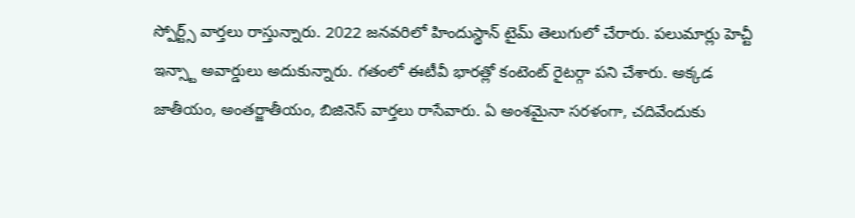స్పోర్ట్స్ వార్తలు రాస్తున్నారు. 2022 జనవరిలో హిందుస్థాన్ టైమ్ తెలుగులో చేరారు. పలుమార్లు హెచ్టీ ఇన్స్టా అవార్డులు అదుకున్నారు. గతంలో ఈటీవీ భారత్లో కంటెంట్ రైటర్గా పని చేశారు. అక్కడ జాతీయం, అంతర్జాతీయం, బిజినెస్ వార్తలు రాసేవారు. ఏ అంశమైనా సరళంగా, చదివేందుకు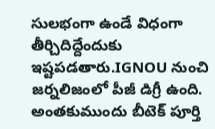సులభంగా ఉండే విధంగా తీర్చిదిద్దేందుకు ఇష్టపడతారు.IGNOU నుంచి జర్నలిజంలో పీజీ డిగ్రీ ఉంది. అంతకుముందు బీటెక్ పూర్తి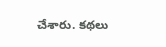చేశారు. కథలు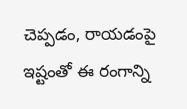చెప్పడం, రాయడంపై ఇష్టంతో ఈ రంగాన్ని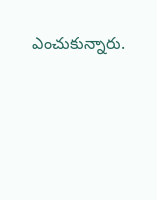ఎంచుకున్నారు.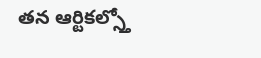తన ఆర్టికల్స్తో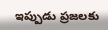ఇప్పుడు ప్రజలకు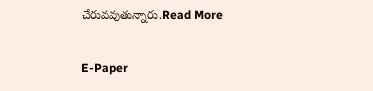చేరువవుతున్నారు.Read More

E-Paper